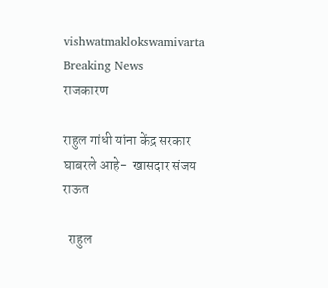vishwatmaklokswamivarta
Breaking News
राजकारण

राहुल गांधी यांना केंद्र सरकार घाबरले आहे-  खासदार संजय राऊत

  राहुल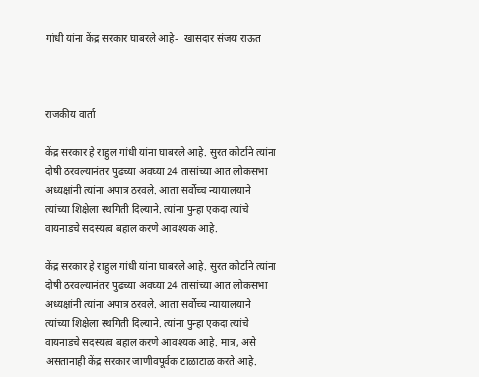गांधी यांना केंद्र सरकार घाबरले आहे-  खासदार संजय राऊत



राजकीय वार्ता

केंद्र सरकार हे राहुल गांधी यांना घाबरले आहे. सुरत कोर्टाने त्यांना दोषी ठरवल्यानंतर पुढच्या अवघ्या 24 तासांच्या आत लोकसभा अध्यक्षांनी त्यांना अपात्र ठरवले. आता सर्वोच्च न्यायालयाने त्यांच्या शिक्षेला स्थगिती दिल्याने. त्यांना पुन्हा एकदा त्यांचे वायनाडचे सदस्यत्व बहाल करणे आवश्यक आहे.

केंद्र सरकार हे राहुल गांधी यांना घाबरले आहे. सुरत कोर्टाने त्यांना दोषी ठरवल्यानंतर पुढच्या अवघ्या 24 तासांच्या आत लोकसभा अध्यक्षांनी त्यांना अपात्र ठरवले. आता सर्वोच्च न्यायालयाने त्यांच्या शिक्षेला स्थगिती दिल्याने. त्यांना पुन्हा एकदा त्यांचे वायनाडचे सदस्यत्व बहाल करणे आवश्यक आहे. मात्र, असे असतानाही केंद्र सरकार जाणीवपूर्वक टाळाटाळ करते आहे.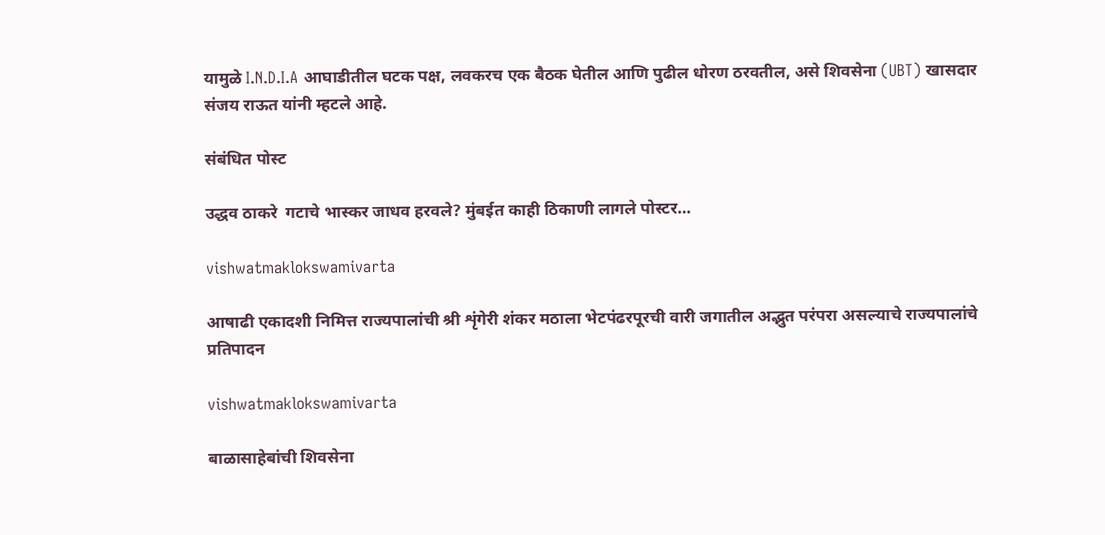यामुळे I.N.D.I.A आघाडीतील घटक पक्ष, लवकरच एक बैठक घेतील आणि पुढील धोरण ठरवतील, असे शिवसेना (UBT) खासदार संजय राऊत यांनी म्हटले आहे.

संबंधित पोस्ट

उद्धव ठाकरे  गटाचे भास्कर जाधव हरवले? मुंबईत काही ठिकाणी लागले पोस्टर…

vishwatmaklokswamivarta

आषाढी एकादशी निमित्त राज्यपालांची श्री शृंगेरी शंकर मठाला भेटपंढरपूरची वारी जगातील अद्भुत परंपरा असल्याचे राज्यपालांचे प्रतिपादन

vishwatmaklokswamivarta

बाळासाहेबांची शिवसेना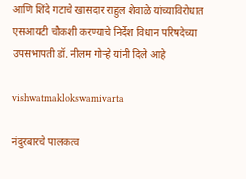आणि शिंदे गटाचे खासदार राहुल शेवाळे यांच्याविरोधात एसआयटी चौकशी करण्याचे निर्देश विधान परिषदेच्या उपसभापती डॉ. नीलम गोऱ्हे यांनी दिले आहे

vishwatmaklokswamivarta

नंदुरबारचे पालकत्व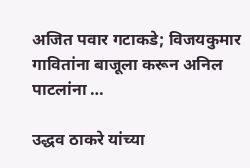अजित पवार गटाकडे; विजयकुमार गावितांना बाजूला करून अनिल पाटलांना …

उद्धव ठाकरे यांच्या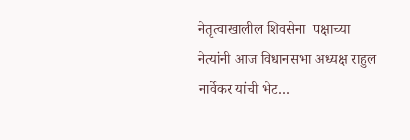नेतृत्वाखालील शिवसेना  पक्षाच्या नेत्यांनी आज विधानसभा अध्यक्ष राहुल नार्वेकर यांची भेट…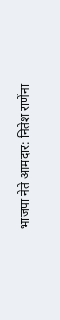भाजपा नेते आमदार: नितेश राणेंना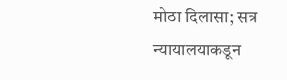मोठा दिलासा; सत्र न्यायालयाकडून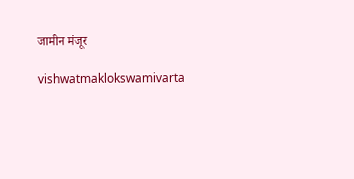जामीन मंजूर

vishwatmaklokswamivarta